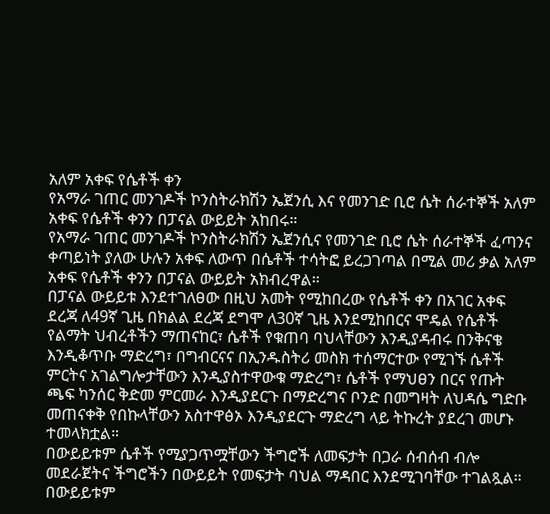አለም አቀፍ የሴቶች ቀን
የአማራ ገጠር መንገዶች ኮንስትራክሽን ኤጀንሲ እና የመንገድ ቢሮ ሴት ሰራተኞች አለም አቀፍ የሴቶች ቀንን በፓናል ውይይት አከበሩ።
የአማራ ገጠር መንገዶች ኮንስትራክሽን ኤጀንሲና የመንገድ ቢሮ ሴት ሰራተኞች ፈጣንና ቀጣይነት ያለው ሁሉን አቀፍ ለውጥ በሴቶች ተሳትፎ ይረጋገጣል በሚል መሪ ቃል አለም አቀፍ የሴቶች ቀንን በፓናል ውይይት አክብረዋል።
በፓናል ውይይቱ እንደተገለፀው በዚህ አመት የሚከበረው የሴቶች ቀን በአገር አቀፍ ደረጃ ለ49ኛ ጊዜ በክልል ደረጃ ደግሞ ለ30ኛ ጊዜ እንደሚከበርና ሞዴል የሴቶች የልማት ህብረቶችን ማጠናከር፣ ሴቶች የቁጠባ ባህላቸውን እንዲያዳብሩ በንቅናቄ እንዲቆጥቡ ማድረግ፣ በግብርናና በኢንዱስትሪ መስክ ተሰማርተው የሚገኙ ሴቶች ምርትና አገልግሎታቸውን እንዲያስተዋውቁ ማድረግ፣ ሴቶች የማህፀን በርና የጡት ጫፍ ካንሰር ቅድመ ምርመራ እንዲያደርጉ በማድረግና ቦንድ በመግዛት ለህዳሴ ግድቡ መጠናቀቅ የበኩላቸውን አስተዋፅኦ እንዲያደርጉ ማድረግ ላይ ትኩረት ያደረገ መሆኑ ተመላክቷል።
በውይይቱም ሴቶች የሚያጋጥሟቸውን ችግሮች ለመፍታት በጋራ ሰብሰብ ብሎ መደራጀትና ችግሮችን በውይይት የመፍታት ባህል ማዳበር እንደሚገባቸው ተገልጿል።
በውይይቱም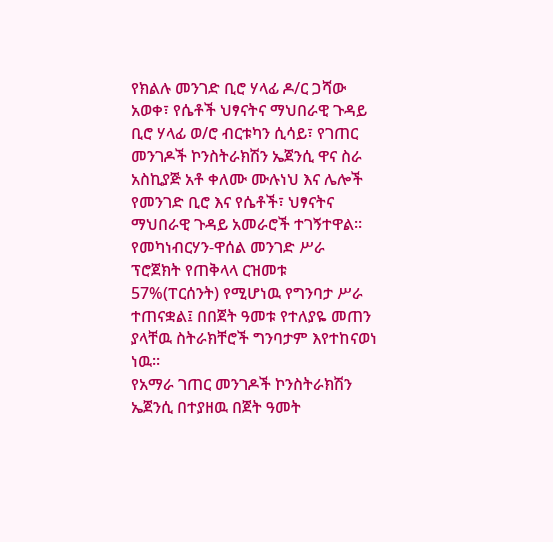የክልሉ መንገድ ቢሮ ሃላፊ ዶ/ር ጋሻው አወቀ፣ የሴቶች ህፃናትና ማህበራዊ ጉዳይ ቢሮ ሃላፊ ወ/ሮ ብርቱካን ሲሳይ፣ የገጠር መንገዶች ኮንስትራክሽን ኤጀንሲ ዋና ስራ አስኪያጅ አቶ ቀለሙ ሙሉነህ እና ሌሎች የመንገድ ቢሮ እና የሴቶች፣ ህፃናትና ማህበራዊ ጉዳይ አመራሮች ተገኝተዋል።
የመካነብርሃን-ዋሰል መንገድ ሥራ ፕሮጀክት የጠቅላላ ርዝመቱ 57%(ፐርሰንት) የሚሆነዉ የግንባታ ሥራ ተጠናቋል፤ በበጀት ዓመቱ የተለያዬ መጠን ያላቸዉ ስትራክቸሮች ግንባታም እየተከናወነ ነዉ፡፡
የአማራ ገጠር መንገዶች ኮንስትራክሽን ኤጀንሲ በተያዘዉ በጀት ዓመት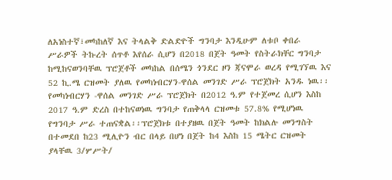ለአነስተኛ፣መካከለኛ እና ትላልቅ ድልድዮች ግንባታ እንዲሁም ለቱቦ ቀበራ ሥራዎች ትኩረት ሰጥቶ እየሰራ ሲሆን በ2018 በጀት ዓመት የስትራክቸር ግንባታ ከሚከናወንባቸዉ ፕሮጀቶች መካከል በሰሜን ጎንደር ዞን ጃናሞራ ወረዳ የሚገኘዉ እና 52 ኪ.ሜ ርዝመት ያለዉ የመካነብርሃን-ዋሰል መንገድ ሥራ ፕሮጀክት አንዱ ነዉ፡፡
የመካነብርሃን -ዋሰል መንገድ ሥራ ፕሮጀክት በ2012 ዓ.ም የተጀመረ ሲሆን እስከ 2017 ዓ.ም ድረስ በተከናወነዉ ግንባታ የጠቅላላ ርዝመቱ 57.8% የሚሆነዉ የግንባታ ሥራ ተጠናቋል፡፡ፕሮጀክቱ በተያዘዉ በጀት ዓመት ከክልሉ መንግስት በተመደበ ከ23 ሚሊዮን ብር በላይ በሆነ በጀት ከ4 እስከ 15 ሜትር ርዝመት ያላቸዉ 3/ሦሥት/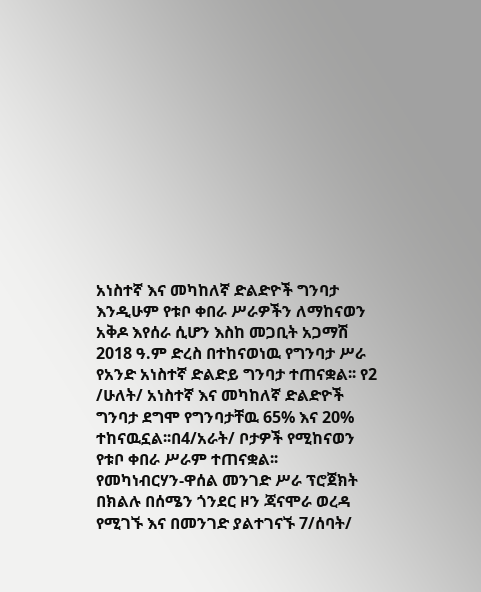አነስተኛ እና መካከለኛ ድልድዮች ግንባታ እንዲሁም የቱቦ ቀበራ ሥራዎችን ለማከናወን አቅዶ እየሰራ ሲሆን እስከ መጋቢት አጋማሽ 2018 ዓ.ም ድረስ በተከናወነዉ የግንባታ ሥራ የአንድ አነስተኛ ድልድይ ግንባታ ተጠናቋል፡፡ የ2 /ሁለት/ አነስተኛ እና መካከለኛ ድልድዮች ግንባታ ደግሞ የግንባታቸዉ 65% እና 20% ተከናዉኗል፡፡በ4/አራት/ ቦታዎች የሚከናወን የቱቦ ቀበራ ሥራም ተጠናቋል፡፡
የመካነብርሃን-ዋሰል መንገድ ሥራ ፕሮጀክት በክልሉ በሰሜን ጎንደር ዞን ጃናሞራ ወረዳ የሚገኙ እና በመንገድ ያልተገናኙ 7/ሰባት/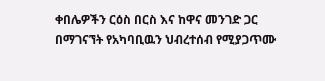ቀበሌዎችን ርዕስ በርስ እና ከዋና መንገድ ጋር በማገናኘት የአካባቢዉን ህብረተሰብ የሚያጋጥሙ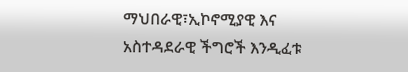ማህበራዊ፣ኢኮኖሚያዊ እና አስተዳደራዊ ችግሮች እንዲፈቱ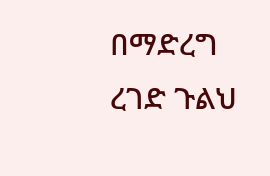በማድረግ ረገድ ጉልህ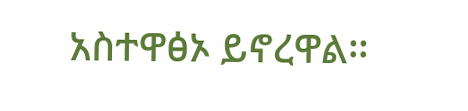አስተዋፅኦ ይኖረዋል፡፡